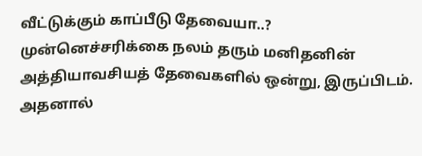வீட்டுக்கும் காப்பீடு தேவையா..?
முன்னெச்சரிக்கை நலம் தரும் மனிதனின் அத்தியாவசியத் தேவைகளில் ஒன்று, இருப்பிடம். அதனால்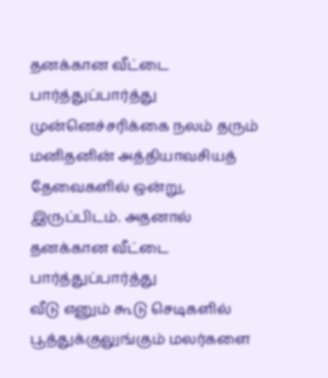தனக்கான வீட்டை பார்த்துப்பார்த்து
முன்னெச்சரிக்கை நலம் தரும் மனிதனின் அத்தியாவசியத் தேவைகளில் ஒன்று, இருப்பிடம். அதனால் தனக்கான வீட்டை பார்த்துப்பார்த்து
வீடு எனும் கூடு செடிகளில் பூத்துக்குலுங்கும் மலர்களை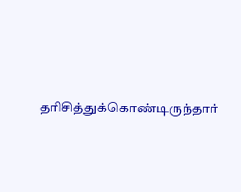தரிசித்துக்கொண்டிருந்தார்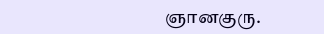ஞானகுரு.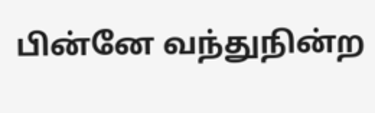பின்னே வந்துநின்ற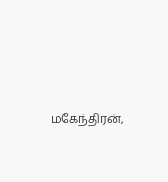மகேந்திரன்,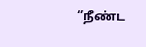‘’நீண்ட